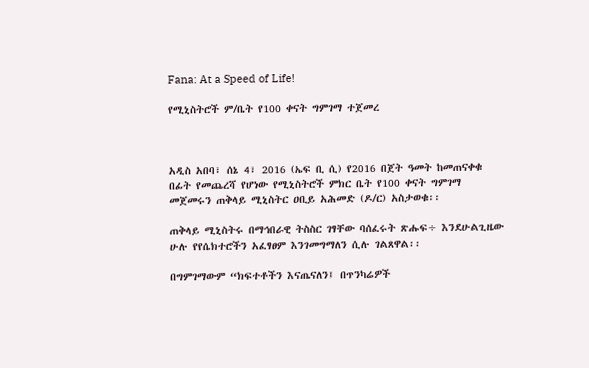Fana: At a Speed of Life!

የሚኒስትሮች ም/ቤት የ100 ቀናት ግምገማ ተጀመረ



አዲስ አበባ፣ ሰኔ 4፣ 2016 (ኤፍ ቢ ሲ) የ2016 በጀት ዓመት ከመጠናቀቁ በፊት የመጨረሻ የሆነው የሚኒስትሮች ምክር ቤት የ100 ቀናት ግምገማ መጀመሩን ጠቅላይ ሚኒስትር ዐቢይ አሕመድ (ዶ/ር) አስታወቁ፡፡

ጠቅላይ ሚኒስትሩ በማኅበራዊ ትስስር ገፃቸው ባሰፈሩት ጽሑፍ÷ እንደሁልጊዜው ሁሉ የየሴክተሮችን አፈፃፀም እንገመግማለን ሲሉ ገልጸዋል፡፡

በግምገማውም “ክፍተቶችን እናጤናለን፤ በጥንካሬዎች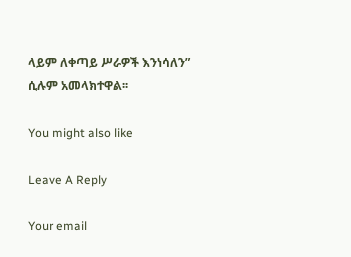ላይም ለቀጣይ ሥራዎች እንነሳለን” ሲሉም አመላክተዋል፡፡

You might also like

Leave A Reply

Your email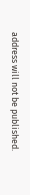address will not be published.